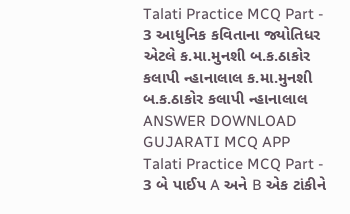Talati Practice MCQ Part - 3 આધુનિક કવિતાના જ્યોતિધર એટલે ક.મા.મુનશી બ.ક.ઠાકોર કલાપી ન્હાનાલાલ ક.મા.મુનશી બ.ક.ઠાકોર કલાપી ન્હાનાલાલ ANSWER DOWNLOAD GUJARATI MCQ APP
Talati Practice MCQ Part - 3 બે પાઈપ A અને B એક ટાંકીને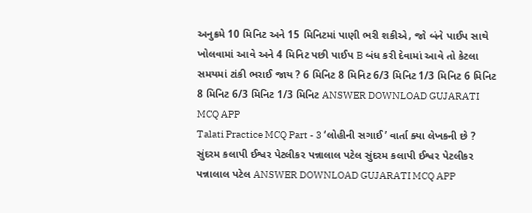અનુક્રમે 10 મિનિટ અને 15 મિનિટમાં પાણી ભરી શકીએ, જો બંને પાઈપ સાથે ખોલવામાં આવે અને 4 મિનિટ પછી પાઈપ B બંધ કરી દેવામાં આવે તો કેટલા સમયમાં ટાંકી ભરાઈ જાય ? 6 મિનિટ 8 મિનિટ 6/3 મિનિટ 1/3 મિનિટ 6 મિનિટ 8 મિનિટ 6/3 મિનિટ 1/3 મિનિટ ANSWER DOWNLOAD GUJARATI MCQ APP
Talati Practice MCQ Part - 3 ‘લોહીની સગાઈ’ વાર્તા ક્યા લેખકની છે ? સુંદરમ કલાપી ઈશ્વર પેટલીકર પન્નાલાલ પટેલ સુંદરમ કલાપી ઈશ્વર પેટલીકર પન્નાલાલ પટેલ ANSWER DOWNLOAD GUJARATI MCQ APP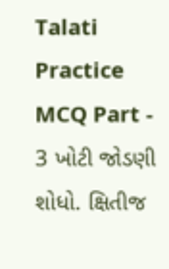Talati Practice MCQ Part - 3 ખોટી જોડણી શોધો. ક્ષિતીજ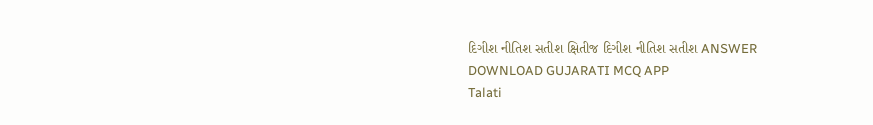દિગીશ નીતિશ સતીશ ક્ષિતીજ દિગીશ નીતિશ સતીશ ANSWER DOWNLOAD GUJARATI MCQ APP
Talati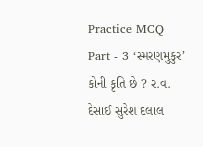Practice MCQ Part - 3 ‘સ્મરણમુકુર’ કોની કૃતિ છે ? ર.વ. દેસાઈ સુરેશ દલાલ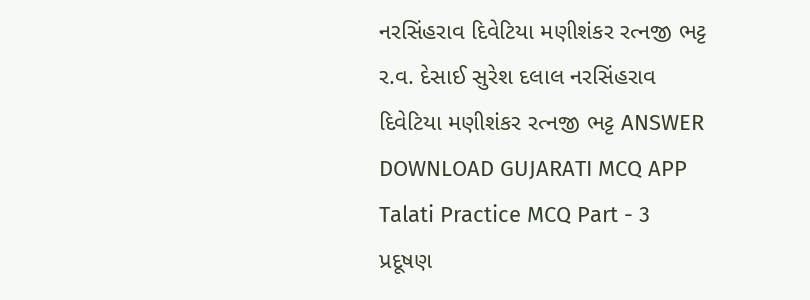નરસિંહરાવ દિવેટિયા મણીશંકર રત્નજી ભટ્ટ ર.વ. દેસાઈ સુરેશ દલાલ નરસિંહરાવ દિવેટિયા મણીશંકર રત્નજી ભટ્ટ ANSWER DOWNLOAD GUJARATI MCQ APP
Talati Practice MCQ Part - 3 પ્રદૂષણ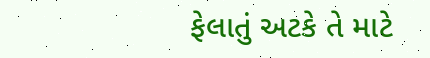ફેલાતું અટકે તે માટે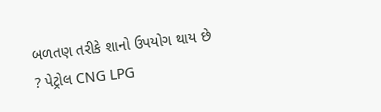બળતણ તરીકે શાનો ઉપયોગ થાય છે ? પેટ્રોલ CNG LPG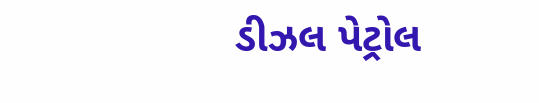ડીઝલ પેટ્રોલ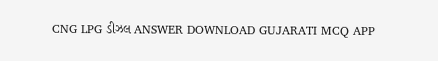CNG LPG ડીઝલ ANSWER DOWNLOAD GUJARATI MCQ APP